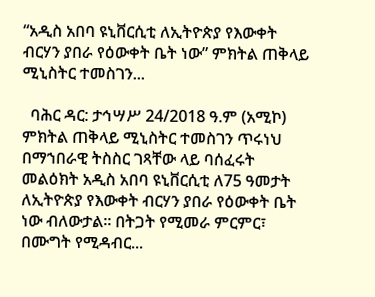“አዲስ አበባ ዩኒቨርሲቲ ለኢትዮጵያ የእውቀት ብርሃን ያበራ የዕውቀት ቤት ነው” ምክትል ጠቅላይ ሚኒስትር ተመስገን...

  ባሕር ዳር: ታኅሣሥ 24/2018 ዓ.ም (አሚኮ) ምክትል ጠቅላይ ሚኒስትር ተመስገን ጥሩነህ በማኀበራዊ ትስስር ገጻቸው ላይ ባሰፈሩት መልዕክት አዲስ አበባ ዩኒቨርሲቲ ለ75 ዓመታት ለኢትዮጵያ የእውቀት ብርሃን ያበራ የዕውቀት ቤት ነው ብለውታል። በትጋት የሚመራ ምርምር፣ በሙግት የሚዳብር...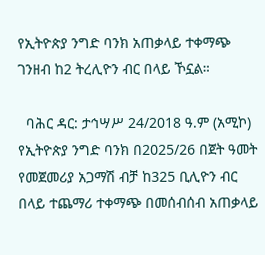የኢትዮጵያ ንግድ ባንክ አጠቃላይ ተቀማጭ ገንዘብ ከ2 ትረሊዮን ብር በላይ ኾኗል።

  ባሕር ዳር: ታኅሣሥ 24/2018 ዓ.ም (አሚኮ) የኢትዮጵያ ንግድ ባንክ በ2025/26 በጀት ዓመት የመጀመሪያ አጋማሽ ብቻ ከ325 ቢሊዮን ብር በላይ ተጨማሪ ተቀማጭ በመሰብሰብ አጠቃላይ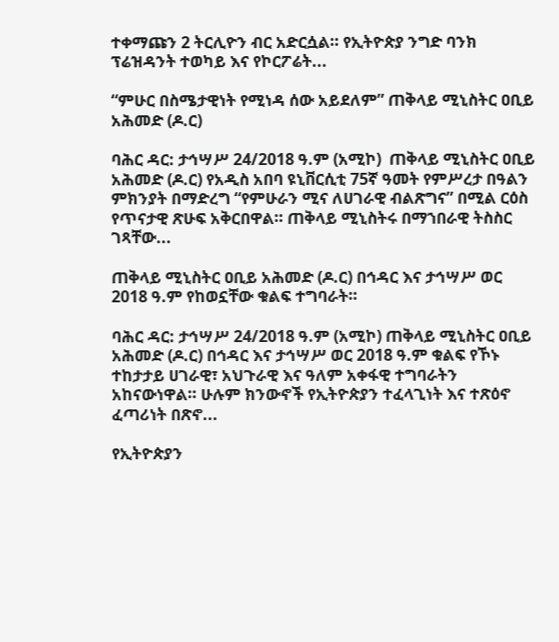ተቀማጩን 2 ትርሊዮን ብር አድርሷል። የኢትዮጵያ ንግድ ባንክ ፕሬዝዳንት ተወካይ እና የኮርፖሬት...

“ምሁር በስሜታዊነት የሚነዳ ሰው አይደለም” ጠቅላይ ሚኒስትር ዐቢይ አሕመድ (ዶ.ር)

ባሕር ዳር: ታኅሣሥ 24/2018 ዓ.ም (አሚኮ)  ጠቅላይ ሚኒስትር ዐቢይ አሕመድ (ዶ.ር) የአዲስ አበባ ዩኒቨርሲቲ 75ኛ ዓመት የምሥረታ በዓልን ምክንያት በማድረግ “የምሁራን ሚና ለሀገራዊ ብልጽግና” በሚል ርዕስ የጥናታዊ ጽሁፍ አቅርበዋል። ጠቅላይ ሚኒስትሩ በማኀበራዊ ትስስር ገጻቸው...

ጠቅላይ ሚኒስትር ዐቢይ አሕመድ (ዶ.ር) በኅዳር እና ታኅሣሥ ወር 2018 ዓ.ም የከወኗቸው ቁልፍ ተግባራት።

ባሕር ዳር: ታኅሣሥ 24/2018 ዓ.ም (አሚኮ) ጠቅላይ ሚኒስትር ዐቢይ አሕመድ (ዶ.ር) በኅዳር እና ታኅሣሥ ወር 2018 ዓ.ም ቁልፍ የኾኑ ተከታታይ ሀገራዊ፣ አህጉራዊ እና ዓለም አቀፋዊ ተግባራትን አከናውነዋል። ሁሉም ክንውኖች የኢትዮጵያን ተፈላጊነት እና ተጽዕኖ ፈጣሪነት በጽኖ...

የኢትዮጵያን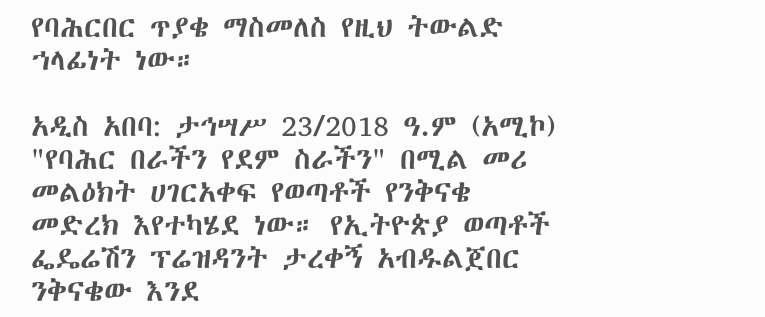የባሕርበር ጥያቄ ማስመለስ የዚህ ትውልድ ኀላፊነት ነው።

አዲስ አበባ: ታኅሣሥ 23/2018 ዓ.ም (አሚኮ) "የባሕር በራችን የደም ስራችን" በሚል መሪ መልዕክት ሀገርአቀፍ የወጣቶች የንቅናቄ መድረክ እየተካሄደ ነው። የኢትዮጵያ ወጣቶች ፌዴሬሽን ፕሬዝዳንት ታረቀኝ አብዱልጀበር ንቅናቄው እንደ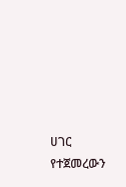ሀገር የተጀመረውን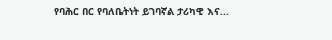የባሕር በር የባለቤትነት ይገባኛል ታሪካዊ እና...